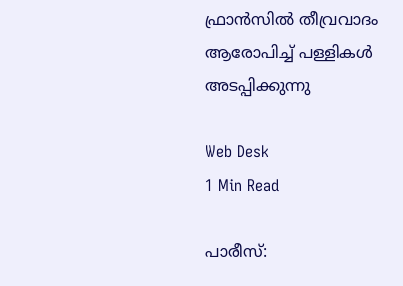ഫ്രാന്‍സില്‍ തീവ്രവാദം ആരോപിച്ച് പള്ളികള്‍ അടപ്പിക്കുന്നു

Web Desk
1 Min Read

പാരീസ്: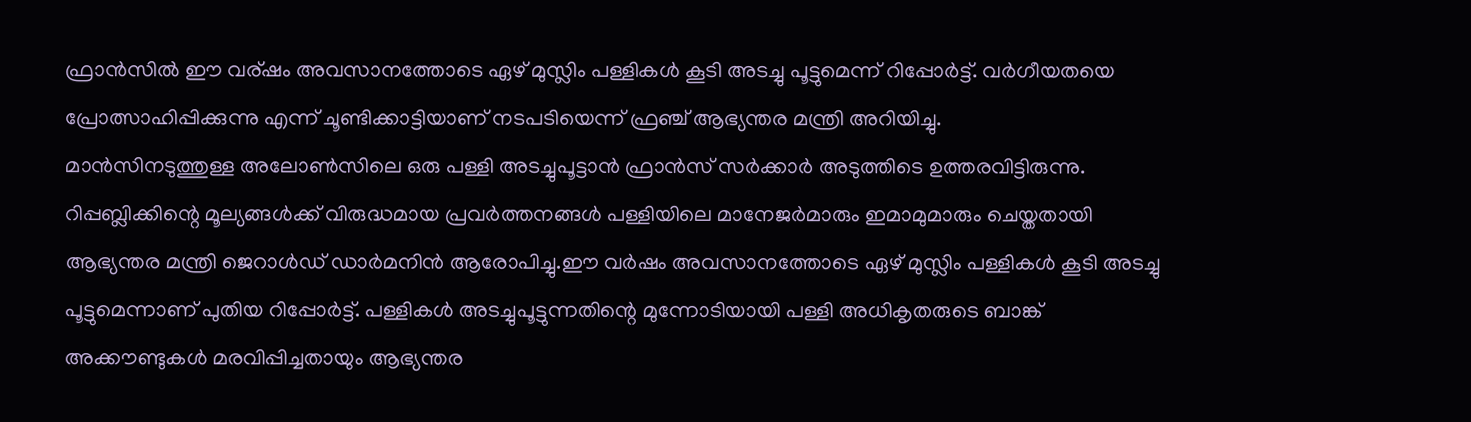ഫ്രാന്‍സില്‍ ഈ വര്ഷം അവസാനത്തോടെ ഏഴ് മുസ്ലിം പള്ളികള്‍ കൂടി അടച്ചു പൂട്ടുമെന്ന് റിപ്പോര്‍ട്ട്. വര്‍ഗീയതയെ പ്രോത്സാഹിപ്പിക്കുന്നു എന്ന് ചൂണ്ടിക്കാട്ടിയാണ് നടപടിയെന്ന് ഫ്രഞ്ച് ആഭ്യന്തര മന്ത്രി അറിയിച്ചു.
മാന്‍സിനടുത്തുള്ള അലോണ്‍സിലെ ഒരു പള്ളി അടച്ചുപൂട്ടാന്‍ ഫ്രാന്‍സ് സര്‍ക്കാര്‍ അടുത്തിടെ ഉത്തരവിട്ടിരുന്നു. റിപ്പബ്ലിക്കിന്റെ മൂല്യങ്ങള്‍ക്ക് വിരുദ്ധമായ പ്രവര്‍ത്തനങ്ങള്‍ പള്ളിയിലെ മാനേജര്‍മാരും ഇമാമുമാരും ചെയ്തതായി ആഭ്യന്തര മന്ത്രി ജെറാള്‍ഡ് ഡാര്‍മനിന്‍ ആരോപിച്ചു.ഈ വര്‍ഷം അവസാനത്തോടെ ഏഴ് മുസ്ലിം പള്ളികള്‍ കൂടി അടച്ചു പൂട്ടുമെന്നാണ് പുതിയ റിപ്പോര്‍ട്ട്. പള്ളികള്‍ അടച്ചുപൂട്ടുന്നതിന്റെ മുന്നോടിയായി പള്ളി അധികൃതരുടെ ബാങ്ക് അക്കൗണ്ടുകള്‍ മരവിപ്പിച്ചതായും ആഭ്യന്തര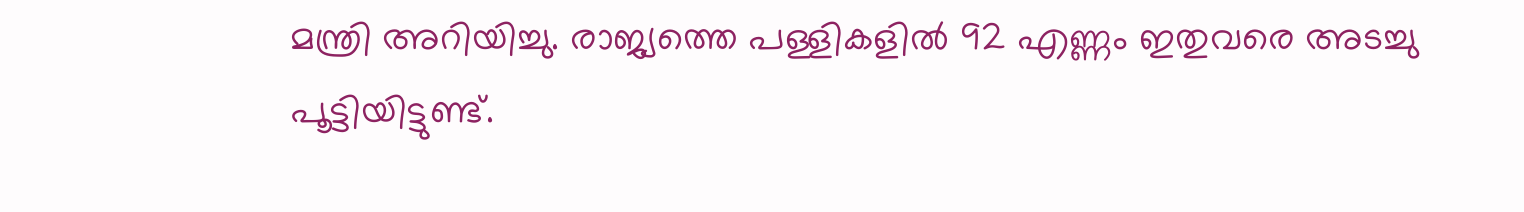മന്ത്രി അറിയിച്ചു. രാജ്യത്തെ പള്ളികളില്‍ 92 എണ്ണം ഇതുവരെ അടച്ചു പൂട്ടിയിട്ടുണ്ട്.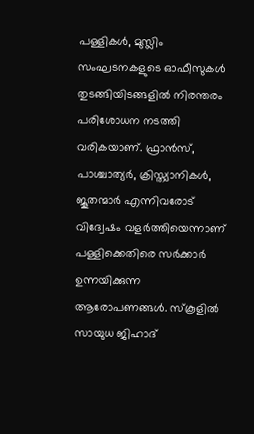പള്ളികള്‍, മുസ്ലിം സംഘടനകളുടെ ഓഫീസുകള്‍ തുടങ്ങിയിടങ്ങളില്‍ നിരന്തരം പരിശോധന നടത്തി വരികയാണ്. ഫ്രാന്‍സ്, പാശ്ചാത്യര്‍, ക്രിസ്ത്യാനികള്‍, ജൂതന്മാര്‍ എന്നിവരോട് വിദ്വേഷം വളര്‍ത്തിയെന്നാണ് പള്ളിക്കെതിരെ സര്‍ക്കാര്‍ ഉന്നയിക്കുന്ന ആരോപണങ്ങള്‍. സ്‌കൂളില്‍ സായുധ ജിഹാദ്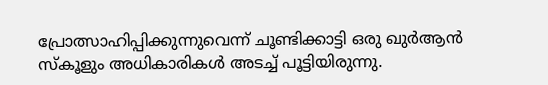പ്രോത്സാഹിപ്പിക്കുന്നുവെന്ന് ചൂണ്ടിക്കാട്ടി ഒരു ഖുര്‍ആന്‍ സ്‌കൂളും അധികാരികള്‍ അടച്ച് പൂട്ടിയിരുന്നു.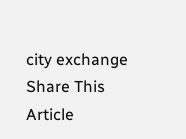city exchange
Share This Article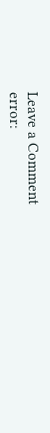Leave a Comment
error: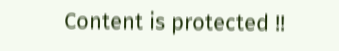Content is protected !!